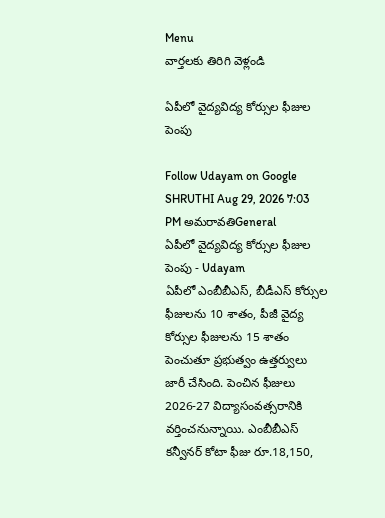Menu
వార్తలకు తిరిగి వెళ్లండి

ఏపీలో వైద్యవిద్య కోర్సుల ఫీజుల పెంపు

Follow Udayam on Google
SHRUTHI Aug 29, 2026 7:03 PM అమరావతిGeneral
ఏపీలో వైద్యవిద్య కోర్సుల ఫీజుల పెంపు - Udayam
ఏపీలో ఎంబీబీఎస్‌, బీడీఎస్‌ కోర్సుల ఫీజులను 10 శాతం, పీజీ వైద్య కోర్సుల ఫీజులను 15 శాతం పెంచుతూ ప్రభుత్వం ఉత్తర్వులు జారీ చేసింది. పెంచిన ఫీజులు 2026-27 విద్యాసంవత్సరానికి వర్తించనున్నాయి. ఎంబీబీఎస్‌ కన్వీనర్‌ కోటా ఫీజు రూ.18,150,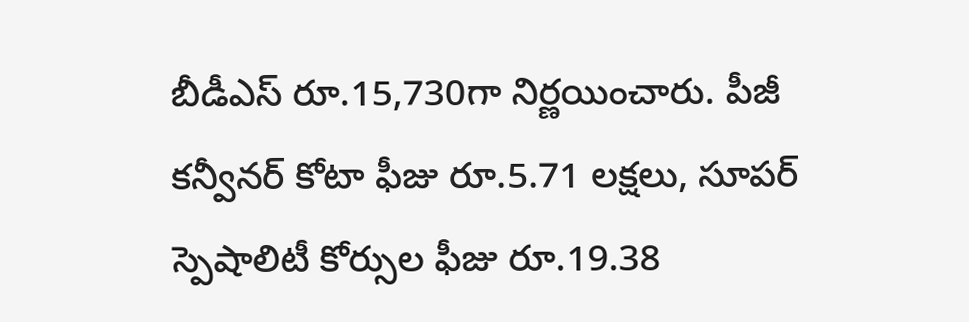బీడీఎస్‌ రూ.15,730గా నిర్ణయించారు. పీజీ కన్వీనర్‌ కోటా ఫీజు రూ.5.71 లక్షలు, సూపర్‌ స్పెషాలిటీ కోర్సుల ఫీజు రూ.19.38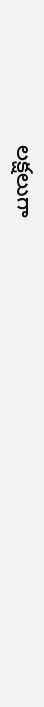లక్షలుగా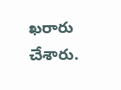ఖరారు చేశారు.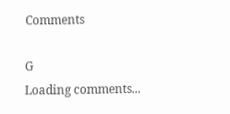Comments

G
Loading comments...